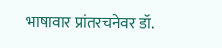भाषावार प्रांतरचनेवर डॉ.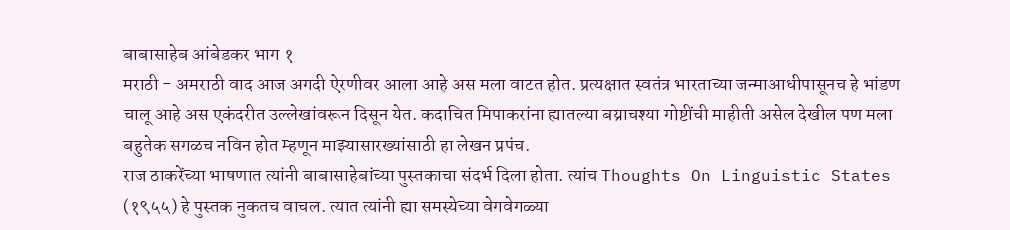बाबासाहेब आंबेडकर भाग १
मराठी - अमराठी वाद आज अगदी ऐरणीवर आला आहे अस मला वाटत होत. प्रत्यक्षात स्वतंत्र भारताच्या जन्माआधीपासूनच हे भांडण चालू आहे अस एकंदरीत उल्लेखांवरून दिसून येत. कदाचित मिपाकरांना ह्यातल्या बय्राचश्या गोष्टींची माहीती असेल देखील पण मला बहुतेक सगळच नविन होत म्हणून माझ्यासारख्यांसाठी हा लेखन प्रपंच.
राज ठाकरेंच्या भाषणात त्यांनी बाबासाहेबांच्या पुस्तकाचा संदर्भ दिला होता. त्यांच Thoughts On Linguistic States (१९५५) हे पुस्तक नुकतच वाचल. त्यात त्यांनी ह्या समस्येच्या वेगवेगळ्या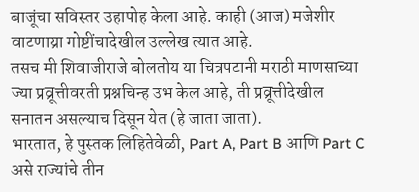बाजूंचा सविस्तर उहापोह केला आहे. काही (आज) मजेशीर वाटणाय्रा गोष्टींचादेखील उल्लेख त्यात आहे.
तसच मी शिवाजीराजे बोलतोय या चित्रपटानी मराठी माणसाच्या ज्या प्रव्रूत्तीवरती प्रश्नचिन्ह उभ केल आहे, ती प्रव्रूत्तीदेखील सनातन असल्याच दिसून येत (हे जाता जाता).
भारतात, हे पुस्तक लिहितेवेळी, Part A, Part B आणि Part C असे राज्यांचे तीन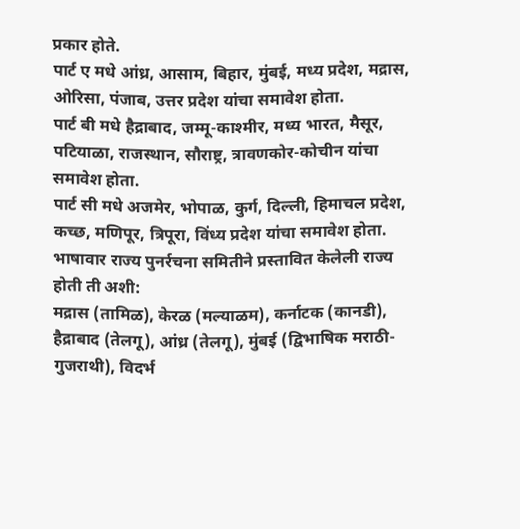प्रकार होते.
पार्ट ए मधे आंध्र, आसाम, बिहार, मुंबई, मध्य प्रदेश, मद्रास, ओरिसा, पंजाब, उत्तर प्रदेश यांचा समावेश होता.
पार्ट बी मधे हैद्राबाद, जम्मू-काश्मीर, मध्य भारत, मैसूर, पटियाळा, राजस्थान, सौराष्ट्र, त्रावणकोर-कोचीन यांचा समावेश होता.
पार्ट सी मधे अजमेर, भोपाळ, कुर्ग, दिल्ली, हिमाचल प्रदेश, कच्छ, मणिपूर, त्रिपूरा, विंध्य प्रदेश यांचा समावेश होता.
भाषावार राज्य पुनर्रचना समितीने प्रस्तावित केलेली राज्य होती ती अशी:
मद्रास (तामिळ), केरळ (मल्याळम), कर्नाटक (कानडी), हैद्राबाद (तेलगू), आंध्र (तेलगू), मुंबई (द्विभाषिक मराठी-गुजराथी), विदर्भ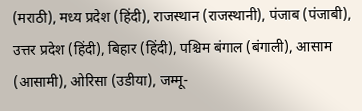(मराठी), मध्य प्रदेश (हिंदी), राजस्थान (राजस्थानी), पंजाब (पंजाबी), उत्तर प्रदेश (हिंदी), बिहार (हिंदी), पश्चिम बंगाल (बंगाली), आसाम (आसामी), ओरिसा (उडीया), जम्मू-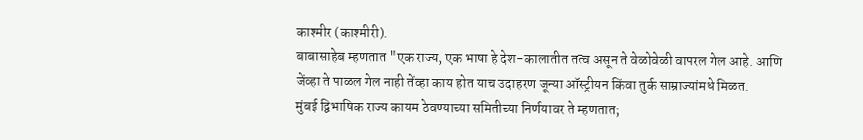काश्मीर (काश्मीरी).
बाबासाहेब म्हणतात "एक राज्य, एक भाषा हे देश-कालातीत तत्व असून ते वेळोवेळी वापरल गेल आहे. आणि जेंव्हा ते पाळल गेल नाही तेंव्हा काय होत याच उदाहरण जून्या ऑस्ट्रीयन किंवा तुर्क साम्राज्यांमधे मिळत.
मुंबई द्विभाषिक राज्य कायम ठेवण्याच्या समितीच्या निर्णयावर ते म्हणतात;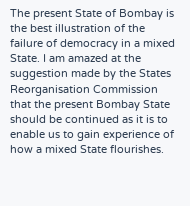The present State of Bombay is the best illustration of the failure of democracy in a mixed State. I am amazed at the suggestion made by the States Reorganisation Commission that the present Bombay State should be continued as it is to enable us to gain experience of how a mixed State flourishes.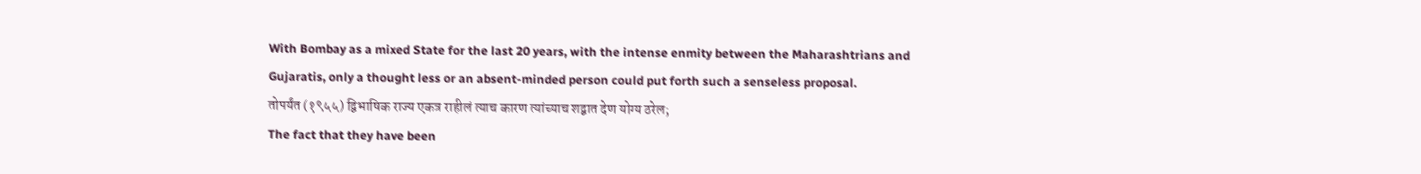With Bombay as a mixed State for the last 20 years, with the intense enmity between the Maharashtrians and Gujaratis, only a thought less or an absent-minded person could put forth such a senseless proposal.
तोपर्यंत (१९५५) द्विभाषिक राज्य एकत्र राहीलं त्याच कारण त्यांच्याच शद्बात देण योग्य ठरेल;
The fact that they have been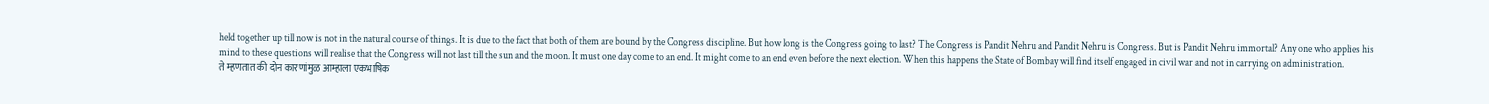held together up till now is not in the natural course of things. It is due to the fact that both of them are bound by the Congress discipline. But how long is the Congress going to last? The Congress is Pandit Nehru and Pandit Nehru is Congress. But is Pandit Nehru immortal? Any one who applies his mind to these questions will realise that the Congress will not last till the sun and the moon. It must one day come to an end. It might come to an end even before the next election. When this happens the State of Bombay will find itself engaged in civil war and not in carrying on administration.
ते म्हणतात की दोन कारणांमुळ आम्हाला एकभाषिक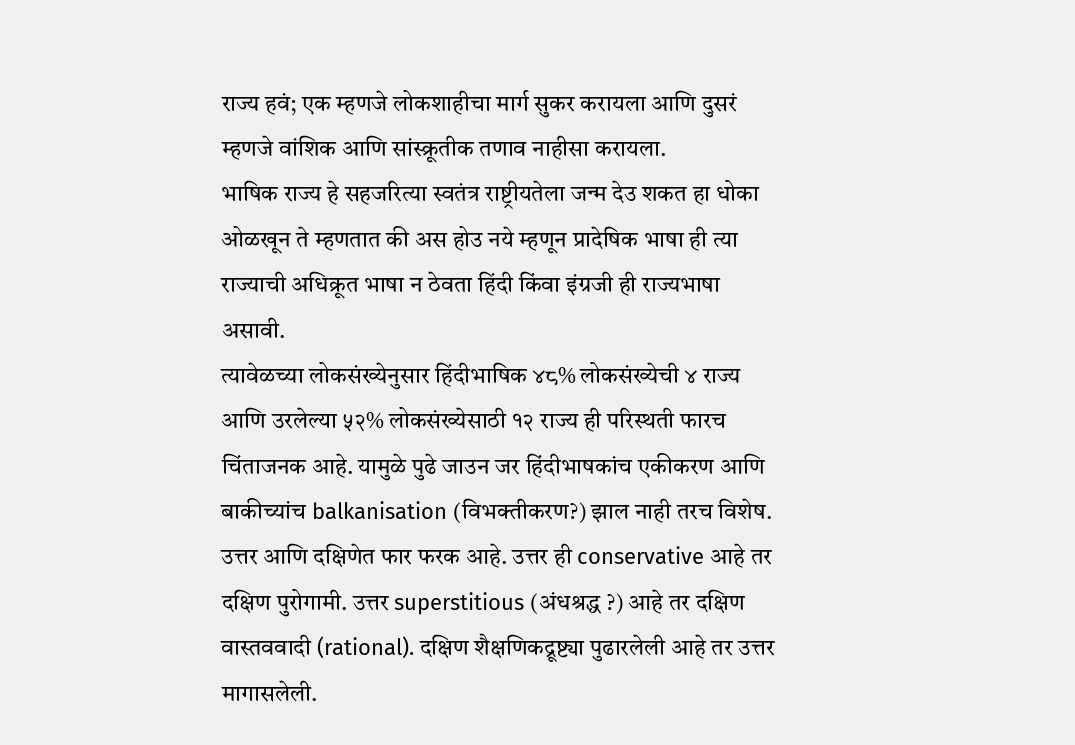राज्य हवं; एक म्हणजे लोकशाहीचा मार्ग सुकर करायला आणि दुसरं म्हणजे वांशिक आणि सांस्क्रूतीक तणाव नाहीसा करायला.
भाषिक राज्य हे सहजरित्या स्वतंत्र राष्ट्रीयतेला जन्म देउ शकत हा धोका ओळखून ते म्हणतात की अस होउ नये म्हणून प्रादेषिक भाषा ही त्या राज्याची अधिक्रूत भाषा न ठेवता हिंदी किंवा इंग्रजी ही राज्यभाषा असावी.
त्यावेळच्या लोकसंख्येनुसार हिंदीभाषिक ४८% लोकसंख्येची ४ राज्य आणि उरलेल्या ५२% लोकसंख्येसाठी १२ राज्य ही परिस्थती फारच चिंताजनक आहे. यामुळे पुढे जाउन जर हिंदीभाषकांच एकीकरण आणि बाकीच्यांच balkanisation (विभक्तीकरण?) झाल नाही तरच विशेष.
उत्तर आणि दक्षिणेत फार फरक आहे. उत्तर ही conservative आहे तर दक्षिण पुरोगामी. उत्तर superstitious (अंधश्रद्ध ?) आहे तर दक्षिण वास्तववादी (rational). दक्षिण शैक्षणिकद्रूष्ट्या पुढारलेली आहे तर उत्तर मागासलेली.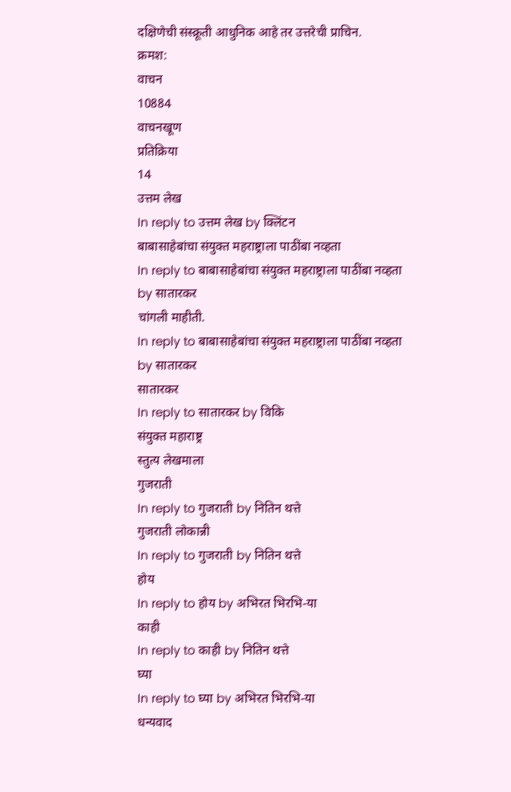दक्षिणेची संस्क्रूती आधुनिक आहे तर उत्तरेची प्राचिन.
क्रमश:
वाचन
10884
वाचनखूण
प्रतिक्रिया
14
उत्तम लेख
In reply to उत्तम लेख by क्लिंटन
बाबासाहेबांचा संयुक्त महराष्ट्राला पाठींबा नव्हता
In reply to बाबासाहेबांचा संयुक्त महराष्ट्राला पाठींबा नव्हता by सातारकर
चांगली माहीती.
In reply to बाबासाहेबांचा संयुक्त महराष्ट्राला पाठींबा नव्हता by सातारकर
सातारकर
In reply to सातारकर by विकि
संयुक्त महाराष्ट्र
स्तुत्य लेखमाला
गुजराती
In reply to गुजराती by नितिन थत्ते
गुजराती लोकान्नी
In reply to गुजराती by नितिन थत्ते
होय
In reply to होय by अभिरत भिरभि-या
काही
In reply to काही by नितिन थत्ते
घ्या
In reply to घ्या by अभिरत भिरभि-या
धन्यवाद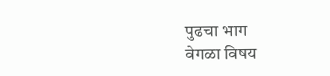पुढचा भाग
वेगळा विषय